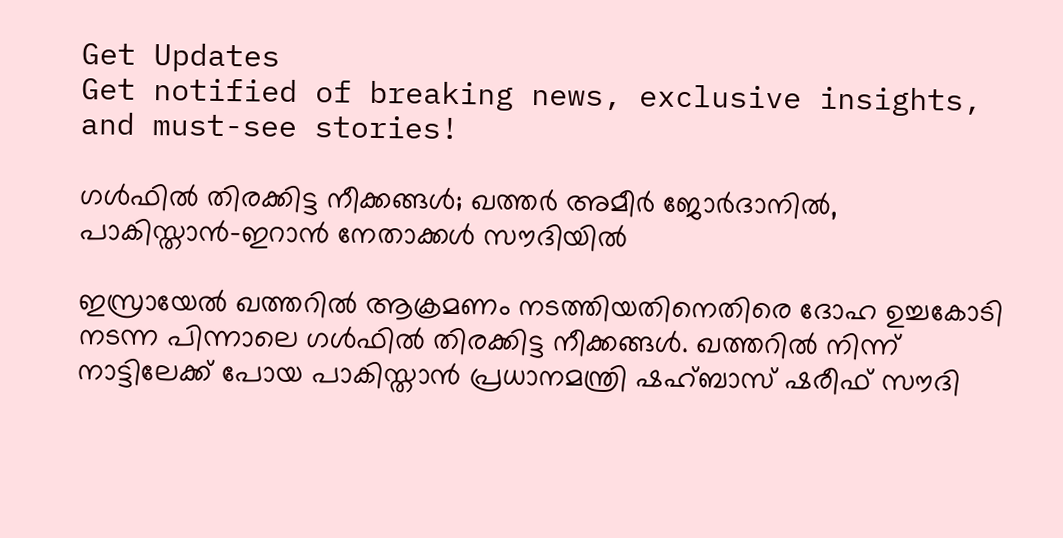Get Updates
Get notified of breaking news, exclusive insights, and must-see stories!

ഗള്‍ഫില്‍ തിരക്കിട്ട നീക്കങ്ങള്‍; ഖത്തര്‍ അമീര്‍ ജോര്‍ദാനില്‍, പാകിസ്താന്‍-ഇറാന്‍ നേതാക്കള്‍ സൗദിയില്‍

ഇസ്രായേല്‍ ഖത്തറില്‍ ആക്രമണം നടത്തിയതിനെതിരെ ദോഹ ഉച്ചകോടി നടന്ന പിന്നാലെ ഗള്‍ഫില്‍ തിരക്കിട്ട നീക്കങ്ങള്‍. ഖത്തറില്‍ നിന്ന് നാട്ടിലേക്ക് പോയ പാകിസ്താന്‍ പ്രധാനമന്ത്രി ഷഹ്ബാസ് ഷരീഫ് സൗദി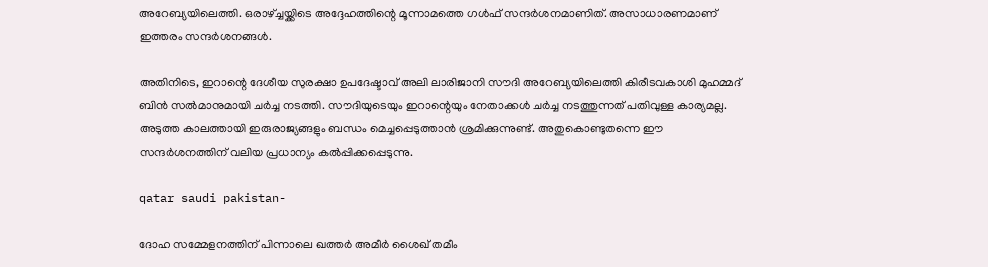അറേബ്യയിലെത്തി. ഒരാഴ്ച്ചയ്ക്കിടെ അദ്ദേഹത്തിന്റെ മൂന്നാമത്തെ ഗള്‍ഫ് സന്ദര്‍ശനമാണിത്. അസാധാരണമാണ് ഇത്തരം സന്ദര്‍ശനങ്ങള്‍.

അതിനിടെ, ഇറാന്റെ ദേശീയ സുരക്ഷാ ഉപദേഷ്ടാവ് അലി ലാരിജാനി സൗദി അറേബ്യയിലെത്തി കിരീടവകാശി മുഹമ്മദ് ബിന്‍ സല്‍മാനുമായി ചര്‍ച്ച നടത്തി. സൗദിയുടെയും ഇറാന്റെയും നേതാക്കള്‍ ചര്‍ച്ച നടത്തുന്നത് പതിവുള്ള കാര്യമല്ല. അടുത്ത കാലത്തായി ഇരുരാജ്യങ്ങളും ബന്ധം മെച്ചപ്പെടുത്താന്‍ ശ്രമിക്കുന്നുണ്ട്. അതുകൊണ്ടുതന്നെ ഈ സന്ദര്‍ശനത്തിന് വലിയ പ്രധാന്യം കല്‍പ്പിക്കപ്പെടുന്നു.

qatar saudi pakistan-

ദോഹ സമ്മേളനത്തിന് പിന്നാലെ ഖത്തര്‍ അമീര്‍ ശൈഖ് തമീം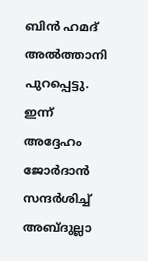ബിന്‍ ഹമദ് അല്‍ത്താനി പുറപ്പെട്ടു. ഇന്ന് അദ്ദേഹം ജോര്‍ദാന്‍ സന്ദര്‍ശിച്ച് അബ്ദുല്ലാ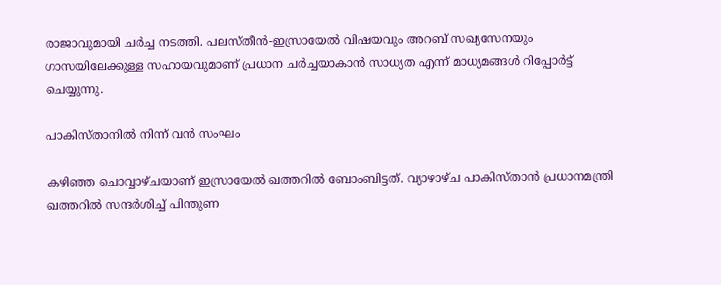രാജാവുമായി ചര്‍ച്ച നടത്തി. പലസ്തീന്‍-ഇസ്രായേല്‍ വിഷയവും അറബ് സഖ്യസേനയും ഗാസയിലേക്കുള്ള സഹായവുമാണ് പ്രധാന ചര്‍ച്ചയാകാന്‍ സാധ്യത എന്ന് മാധ്യമങ്ങള്‍ റിപ്പോര്‍ട്ട് ചെയ്യുന്നു.

പാകിസ്താനില്‍ നിന്ന് വന്‍ സംഘം

കഴിഞ്ഞ ചൊവ്വാഴ്ചയാണ് ഇസ്രായേല്‍ ഖത്തറില്‍ ബോംബിട്ടത്. വ്യാഴാഴ്ച പാകിസ്താന്‍ പ്രധാനമന്ത്രി ഖത്തറില്‍ സന്ദര്‍ശിച്ച് പിന്തുണ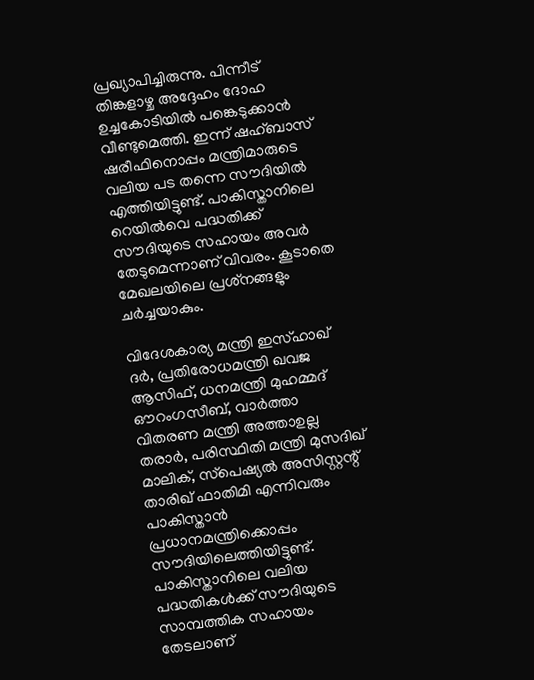പ്രഖ്യാപിച്ചിരുന്നു. പിന്നീട് തിങ്കളാഴ്ച അദ്ദേഹം ദോഹ ഉച്ചകോടിയില്‍ പങ്കെടുക്കാന്‍ വീണ്ടുമെത്തി. ഇന്ന് ഷഹ്ബാസ് ഷരീഫിനൊപ്പം മന്ത്രിമാരുടെ വലിയ പട തന്നെ സൗദിയില്‍ എത്തിയിട്ടുണ്ട്. പാകിസ്താനിലെ റെയില്‍വെ പദ്ധതിക്ക് സൗദിയുടെ സഹായം അവര്‍ തേടുമെന്നാണ് വിവരം. കൂടാതെ മേഖലയിലെ പ്രശ്‌നങ്ങളും ചര്‍ച്ചയാകും.

വിദേശകാര്യ മന്ത്രി ഇസ്ഹാഖ് ദര്‍, പ്രതിരോധമന്ത്രി ഖവജ ആസിഫ്, ധനമന്ത്രി മുഹമ്മദ് ഔറംഗസീബ്, വാര്‍ത്താ വിതരണ മന്ത്രി അത്താഉല്ല തരാര്‍, പരിസ്ഥിതി മന്ത്രി മുസദിഖ് മാലിക്, സ്‌പെഷ്യല്‍ അസിസ്റ്റന്റ് താരിഖ് ഫാതിമി എന്നിവരും പാകിസ്താന്‍ പ്രധാനമന്ത്രിക്കൊപ്പം സൗദിയിലെത്തിയിട്ടുണ്ട്. പാകിസ്താനിലെ വലിയ പദ്ധതികള്‍ക്ക് സൗദിയുടെ സാമ്പത്തിക സഹായം തേടലാണ്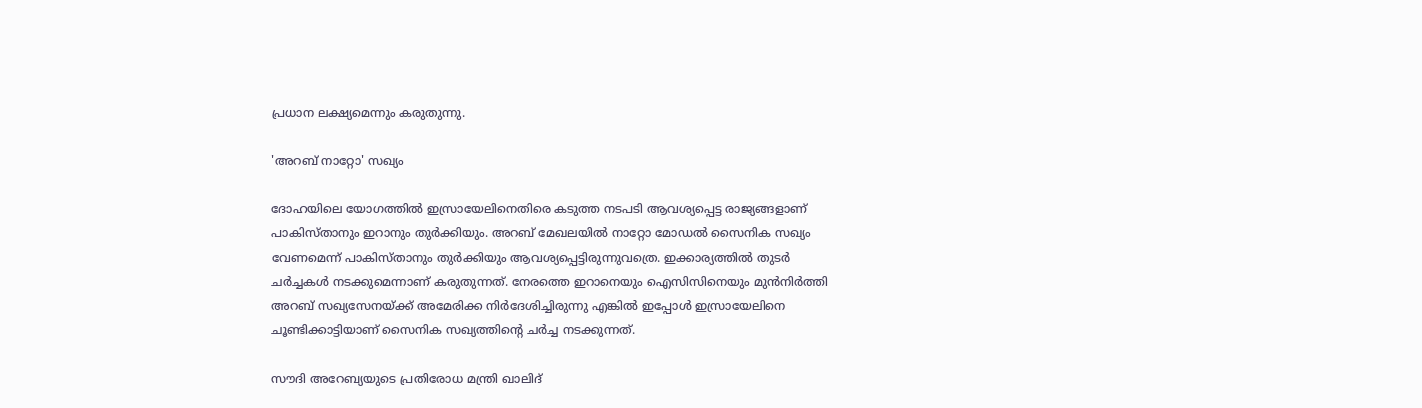പ്രധാന ലക്ഷ്യമെന്നും കരുതുന്നു.

'അറബ് നാറ്റോ' സഖ്യം

ദോഹയിലെ യോഗത്തില്‍ ഇസ്രായേലിനെതിരെ കടുത്ത നടപടി ആവശ്യപ്പെട്ട രാജ്യങ്ങളാണ് പാകിസ്താനും ഇറാനും തുര്‍ക്കിയും. അറബ് മേഖലയില്‍ നാറ്റോ മോഡല്‍ സൈനിക സഖ്യം വേണമെന്ന് പാകിസ്താനും തുര്‍ക്കിയും ആവശ്യപ്പെട്ടിരുന്നുവത്രെ. ഇക്കാര്യത്തില്‍ തുടര്‍ ചര്‍ച്ചകള്‍ നടക്കുമെന്നാണ് കരുതുന്നത്. നേരത്തെ ഇറാനെയും ഐസിസിനെയും മുന്‍നിര്‍ത്തി അറബ് സഖ്യസേനയ്ക്ക് അമേരിക്ക നിര്‍ദേശിച്ചിരുന്നു എങ്കില്‍ ഇപ്പോള്‍ ഇസ്രായേലിനെ ചൂണ്ടിക്കാട്ടിയാണ് സൈനിക സഖ്യത്തിന്റെ ചര്‍ച്ച നടക്കുന്നത്.

സൗദി അറേബ്യയുടെ പ്രതിരോധ മന്ത്രി ഖാലിദ്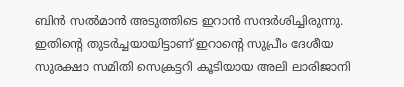ബിന്‍ സല്‍മാന്‍ അടുത്തിടെ ഇറാന്‍ സന്ദര്‍ശിച്ചിരുന്നു. ഇതിന്റെ തുടര്‍ച്ചയായിട്ടാണ് ഇറാന്റെ സുപ്രീം ദേശീയ സുരക്ഷാ സമിതി സെക്രട്ടറി കൂടിയായ അലി ലാരിജാനി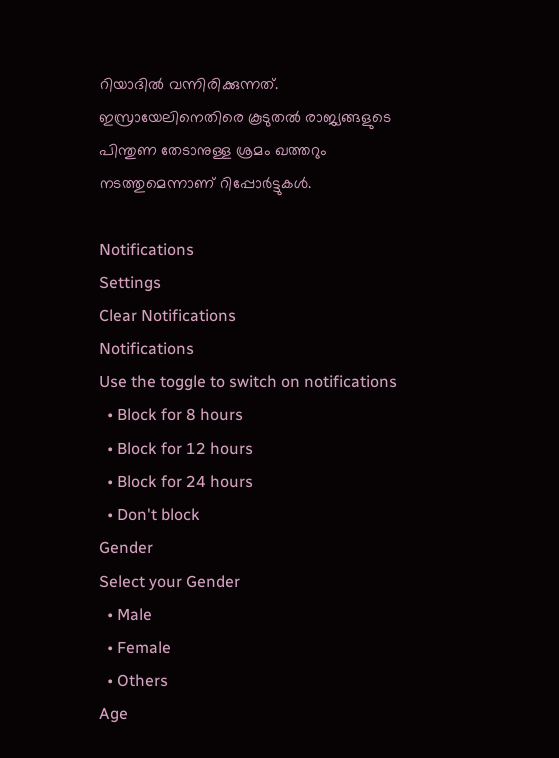റിയാദില്‍ വന്നിരിക്കുന്നത്. ഇസ്രായേലിനെതിരെ കൂടുതല്‍ രാജ്യങ്ങളുടെ പിന്തുണ തേടാനുള്ള ശ്രമം ഖത്തറും നടത്തുമെന്നാണ് റിപ്പോര്‍ട്ടുകള്‍.

Notifications
Settings
Clear Notifications
Notifications
Use the toggle to switch on notifications
  • Block for 8 hours
  • Block for 12 hours
  • Block for 24 hours
  • Don't block
Gender
Select your Gender
  • Male
  • Female
  • Others
Age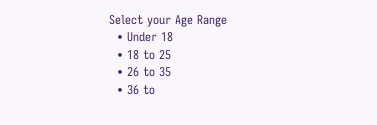Select your Age Range
  • Under 18
  • 18 to 25
  • 26 to 35
  • 36 to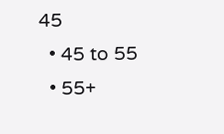45
  • 45 to 55
  • 55+